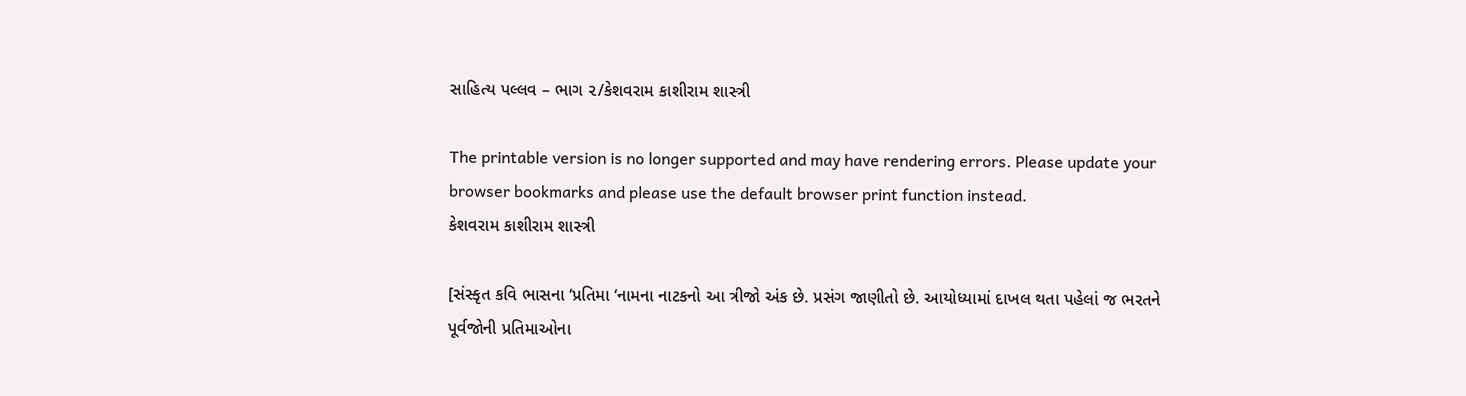સાહિત્ય પલ્લવ – ભાગ ૨/કેશવરામ કાશીરામ શાસ્ત્રી

The printable version is no longer supported and may have rendering errors. Please update your browser bookmarks and please use the default browser print function instead.
કેશવરામ કાશીરામ શાસ્ત્રી

[સંસ્કૃત કવિ ભાસના ‘પ્રતિમા ‘નામના નાટકનો આ ત્રીજો અંક છે. પ્રસંગ જાણીતો છે. આયોધ્યામાં દાખલ થતા પહેલાં જ ભરતને પૂર્વજોની પ્રતિમાઓના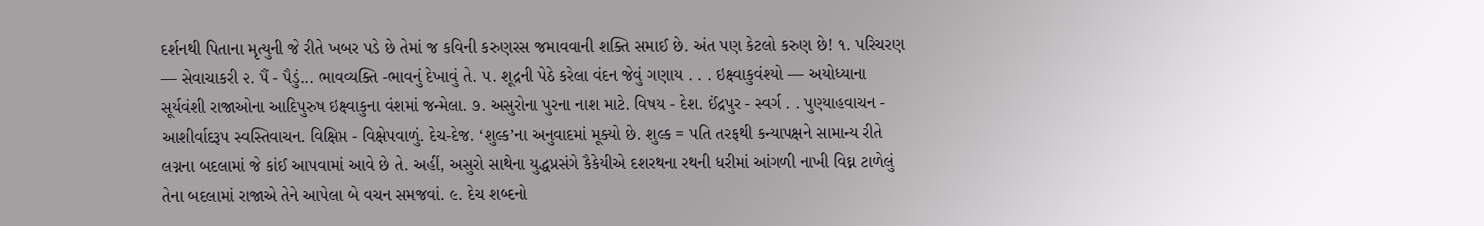દર્શનથી પિતાના મૃત્યુની જે રીતે ખબર પડે છે તેમાં જ કવિની કરુણરસ જમાવવાની શક્તિ સમાઈ છે. અંત પણ કેટલો કરુણ છે! ૧. પરિચરણ — સેવાચાકરી ૨. પૈં - પૈડું... ભાવવ્યક્તિ -ભાવનું દેખાવું તે. ૫. શૂદ્રની પેઠે કરેલા વંદન જેવું ગણાય . . . ઇક્ષ્વાકુવંશ્યો — અયોધ્યાના સૂર્યવંશી રાજાઓના આદિપુરુષ ઇક્ષ્વાકુના વંશમાં જન્મેલા. ૭. અસુરોના પુરના નાશ માટે. વિષય - દેશ. ઈંદ્રપુર - સ્વર્ગ . . પુણ્યાહવાચન - આશીર્વાદરૂપ સ્વસ્તિવાચન. વિક્ષિપ્ત - વિક્ષેપવાળું. દેચ-દેજ. ‘શુલ્ક’ના અનુવાદમાં મૂક્યો છે. શુલ્ક = પતિ તરફથી કન્યાપક્ષને સામાન્ય રીતે લગ્નના બદલામાં જે કાંઈ આપવામાં આવે છે તે. અહીં, અસુરો સાથેના યુદ્ધપ્રસંગે કૈકેયીએ દશરથના રથની ધરીમાં આંગળી નાખી વિઘ્ન ટાળેલું તેના બદલામાં રાજાએ તેને આપેલા બે વચન સમજવાં. ૯. દેચ શબ્દનો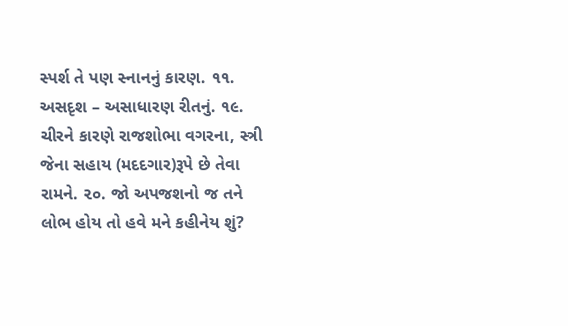સ્પર્શ તે પણ સ્નાનનું કારણ. ૧૧. અસદૃશ – અસાધારણ રીતનું. ૧૯. ચીરને કારણે રાજશોભા વગરના, સ્ત્રી જેના સહાય (મદદગાર)રૂપે છે તેવા રામને. ૨૦. જો અપજશનો જ તને લોભ હોય તો હવે મને કહીનેય શું?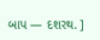બાપ — દશરથ. ]